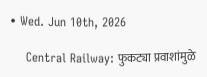• Wed. Jun 10th, 2026

    Central Railway: फुकट्या प्रवाशांमुळे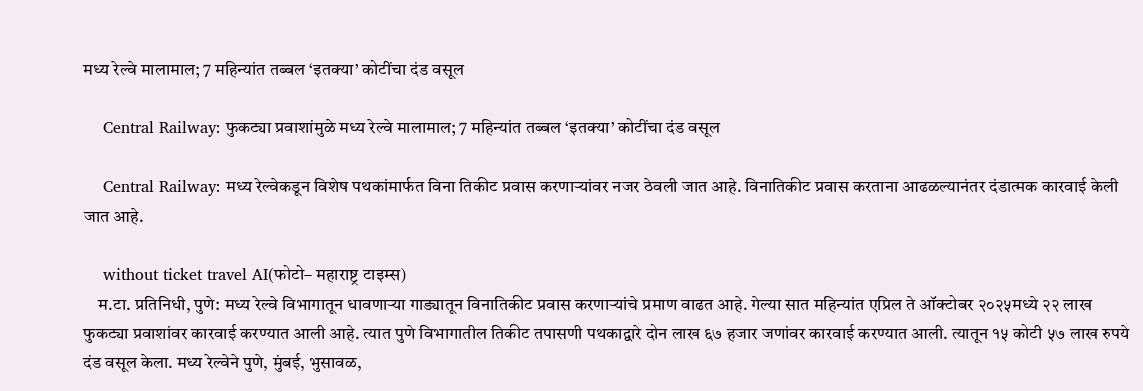मध्य रेल्वे मालामाल; 7 महिन्यांत तब्बल ‘इतक्या’ कोटींचा दंड वसूल

    Central Railway: फुकट्या प्रवाशांमुळे मध्य रेल्वे मालामाल; 7 महिन्यांत तब्बल ‘इतक्या’ कोटींचा दंड वसूल

    Central Railway: मध्य रेल्वेकडून विशेष पथकांमार्फत विना तिकीट प्रवास करणाऱ्यांवर नजर ठेवली जात आहे. विनातिकीट प्रवास करताना आढळल्यानंतर दंडात्मक कारवाई केली जात आहे.

    without ticket travel AI(फोटो– महाराष्ट्र टाइम्स)
    म.टा. प्रतिनिधी, पुणे: मध्य रेल्वे विभागातून धावणाऱ्या गाड्यातून विनातिकीट प्रवास करणाऱ्यांचे प्रमाण वाढत आहे. गेल्या सात महिन्यांत एप्रिल ते ऑक्टोबर २०२५मध्ये २२ लाख फुकट्या प्रवाशांवर कारवाई करण्यात आली आहे. त्यात पुणे विभागातील तिकीट तपासणी पथकाद्वारे दोन लाख ६७ हजार जणांवर कारवाई करण्यात आली. त्यातून १५ कोटी ५७ लाख रुपये दंड वसूल केला. मध्य रेल्वेने पुणे, मुंबई, भुसावळ,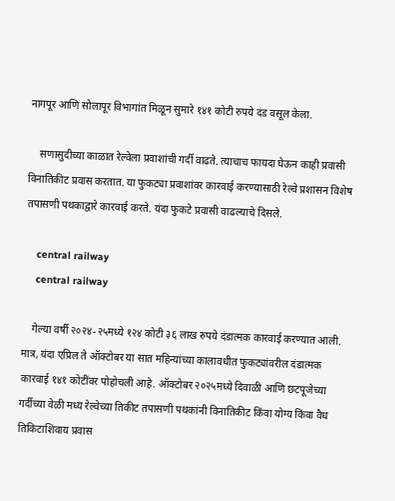नागपूर आणि सोलापूर विभागांत मिळून सुमारे १४१ कोटी रुपये दंड वसूल केला.

    सणासुदीच्या काळात रेल्वेला प्रवाशांची गर्दी वाढते. त्याचाच फायदा घेऊन काही प्रवासी विनातिकीट प्रवास करतात. या फुकट्या प्रवाशांवर कारवाई करण्यासाठी रेल्वे प्रशासन विशेष तपासणी पथकाद्वारे कारवाई करते. यंदा फुकटे प्रवासी वाढल्याचे दिसले.

    central railway
    central railway

    गेल्या वर्षी २०२४-२५मध्ये १२४ कोटी ३६ लाख रुपये दंडात्मक कारवाई करण्यात आली. मात्र, यंदा एप्रिल ते ऑक्टोबर या सात महिन्यांच्या कालावधीत फुकट्यांवरील दंडात्मक कारवाई १४१ कोटींवर पोहोचली आहे. ऑक्टोबर २०२५मध्ये दिवाळी आणि छटपूजेच्या गर्दीच्या वेळी मध्य रेल्वेच्या तिकीट तपासणी पथकांनी विनातिकीट किंवा योग्य किंवा वैध तिकिटाशिवाय प्रवास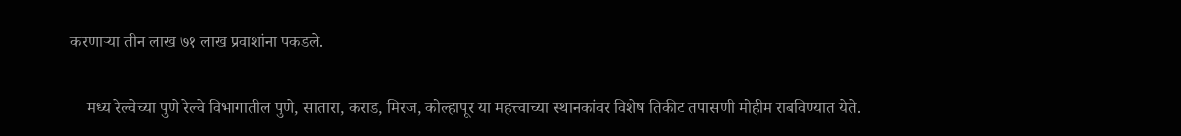करणाऱ्या तीन लाख ७१ लाख प्रवाशांना पकडले.

    मध्य रेल्वेच्या पुणे रेल्वे विभागातील पुणे, सातारा, कराड, मिरज, कोल्हापूर या महत्त्वाच्या स्थानकांवर विशेष तिकीट तपासणी मोहीम राबविण्यात येते.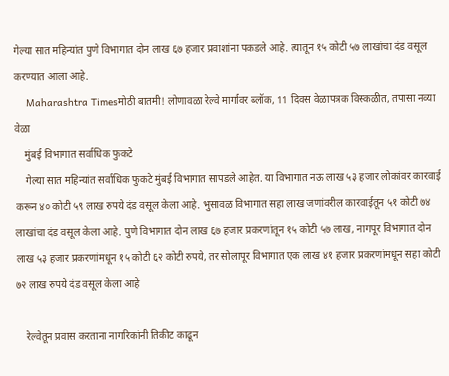गेल्या सात महिन्यांत पुणे विभागात दोन लाख ६७ हजार प्रवाशांना पकडले आहे. त्यातून १५ कोटी ५७ लाखांचा दंड वसूल करण्यात आला आहे.
    Maharashtra Timesमोठी बातमी! लोणावळा रेल्वे मार्गावर ब्लॉक, 11 दिवस वेळापत्रक विस्कळीत, तपासा नव्या वेळा
    मुंबई विभागात सर्वाधिक फुकटे
    गेल्या सात महिन्यांत सर्वाधिक फुकटे मुंबई विभागात सापडले आहेत. या विभागात नऊ लाख ५३ हजार लोकांवर कारवाई करून ४० कोटी ५९ लाख रुपये दंड वसूल केला आहे. भुसावळ विभागात सहा लाख जणांवरील कारवाईतून ५१ कोटी ७४ लाखांचा दंड वसूल केला आहे. पुणे विभागात दोन लाख ६७ हजार प्रकरणांतून १५ कोटी ५७ लाख, नागपूर विभागात दोन लाख ५३ हजार प्रकरणांमधून १५ कोटी ६२ कोटी रुपये, तर सोलापूर विभागात एक लाख ४१ हजार प्रकरणांमधून सहा कोटी ७२ लाख रुपये दंड वसूल केला आहे

    रेल्वेतून प्रवास करताना नागरिकांनी तिकीट काढून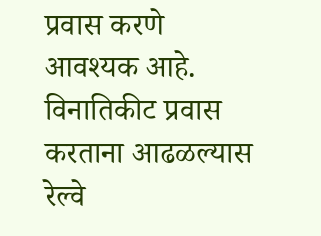प्रवास करणे आवश्यक आहे. विनातिकीट प्रवास करताना आढळल्यास रेल्वे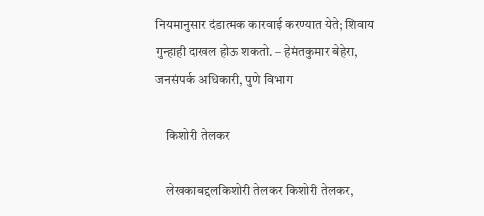नियमानुसार दंडात्मक कारवाई करण्यात येते; शिवाय गुन्हाही दाखल होऊ शकतो. – हेमंतकुमार बेहेरा, जनसंपर्क अधिकारी, पुणे विभाग

    किशोरी तेलकर

    लेखकाबद्दलकिशोरी तेलकर किशोरी तेलकर,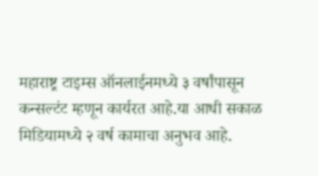महाराष्ट्र टाइम्स ऑनलाईनमध्ये ३ वर्षांपासून कन्सल्टंट म्हणून कार्यरत आहे.या आधी सकाळ मिडियामध्ये २ वर्ष कामाचा अनुभव आहे.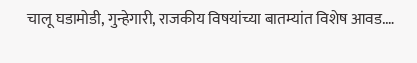चालू घडामोडी, गुन्हेगारी, राजकीय विषयांच्या बातम्यांत विशेष आवड.…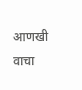आणखी वाचा